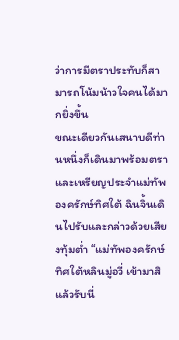ว่าการมีตราประทับก็สามารถโน้มน้าวใจคนได้มากยิ่งขึ้น
ขณะเดียวกันเสนาบดีท่านหนึ่งก็เดินมาพร้อมตราและเหรียญประจำแม่ทัพองครักษ์ทิศใต้ ฉินจิ้นเดินไปรับและกล่าวด้วยเสียงทุ้มต่ำ “แม่ทัพองครักษ์ทิศใต้หลินมู่อวี่ เข้ามาสิ แล้วรับนี่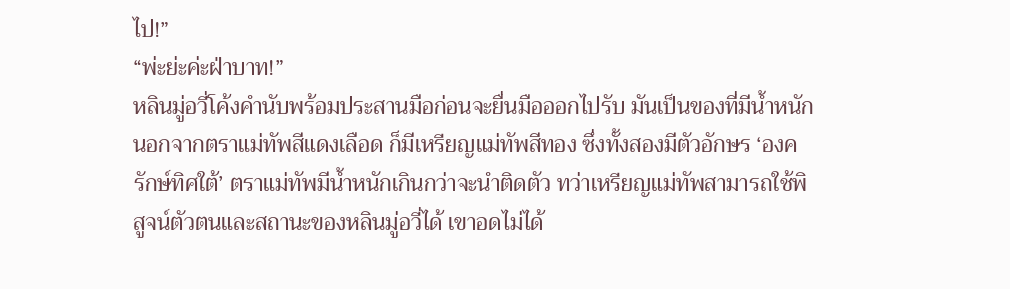ไป!”
“พ่ะย่ะค่ะฝ่าบาท!”
หลินมู่อวี่โค้งคำนับพร้อมประสานมือก่อนจะยื่นมือออกไปรับ มันเป็นของที่มีน้ำหนัก นอกจากตราแม่ทัพสีแดงเลือด ก็มีเหรียญแม่ทัพสีทอง ซึ่งทั้งสองมีตัวอักษร ‘องครักษ์ทิศใต้’ ตราแม่ทัพมีน้ำหนักเกินกว่าจะนำติดตัว ทว่าเหรียญแม่ทัพสามารถใช้พิสูจน์ตัวตนและสถานะของหลินมู่อวี่ได้ เขาอดไม่ได้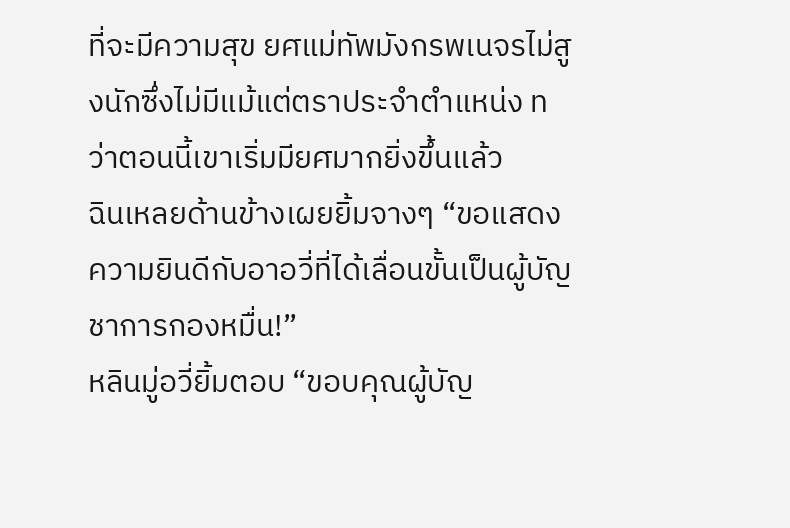ที่จะมีความสุข ยศแม่ทัพมังกรพเนจรไม่สูงนักซึ่งไม่มีแม้แต่ตราประจำตำแหน่ง ทว่าตอนนี้เขาเริ่มมียศมากยิ่งขึ้นแล้ว
ฉินเหลยด้านข้างเผยยิ้มจางๆ “ขอแสดงความยินดีกับอาอวี่ที่ได้เลื่อนขั้นเป็นผู้บัญชาการกองหมื่น!”
หลินมู่อวี่ยิ้มตอบ “ขอบคุณผู้บัญ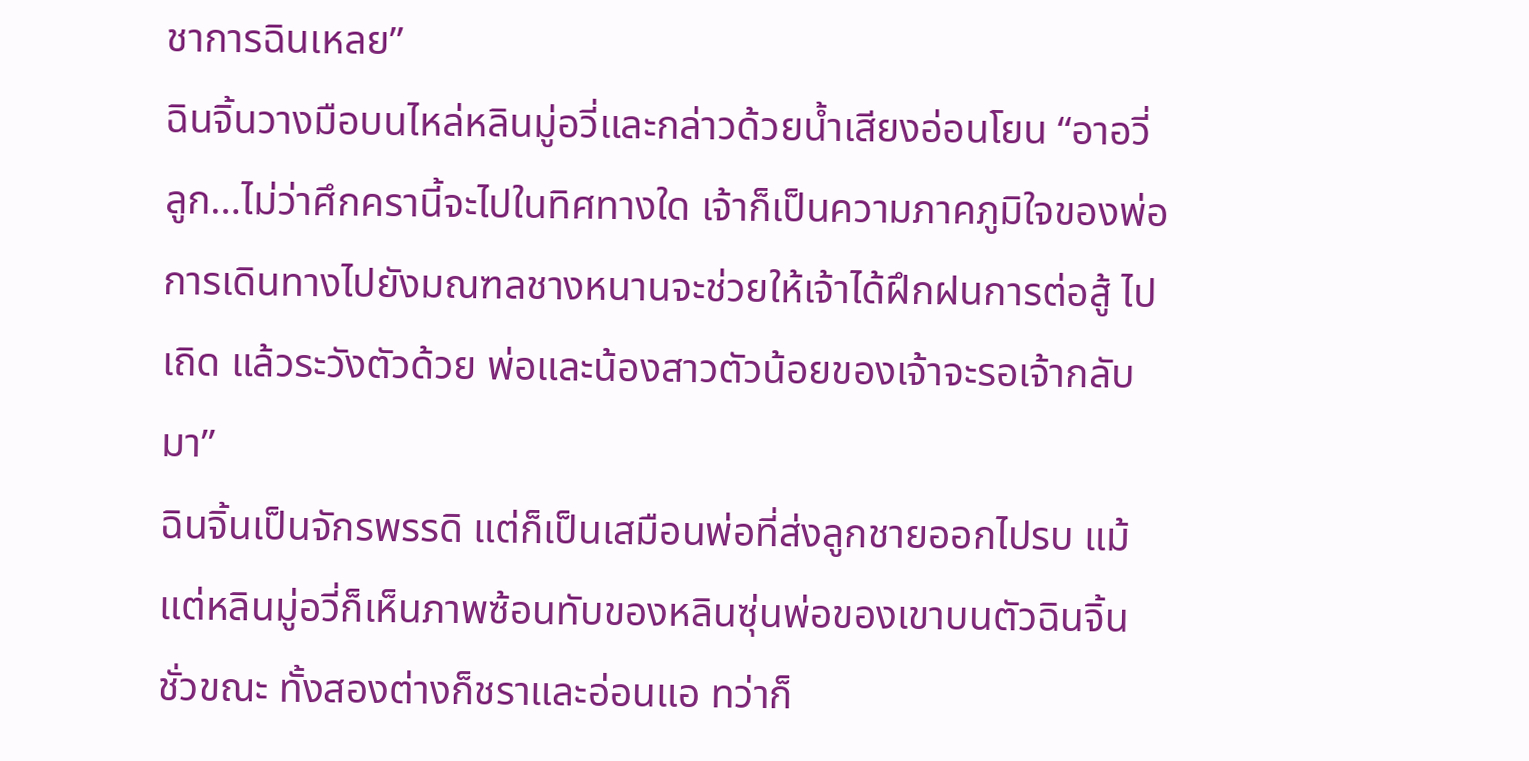ชาการฉินเหลย”
ฉินจิ้นวางมือบนไหล่หลินมู่อวี่และกล่าวด้วยน้ำเสียงอ่อนโยน “อาอวี่ลูก…ไม่ว่าศึกครานี้จะไปในทิศทางใด เจ้าก็เป็นความภาคภูมิใจของพ่อ การเดินทางไปยังมณฑลชางหนานจะช่วยให้เจ้าได้ฝึกฝนการต่อสู้ ไปเถิด แล้วระวังตัวด้วย พ่อและน้องสาวตัวน้อยของเจ้าจะรอเจ้ากลับมา”
ฉินจิ้นเป็นจักรพรรดิ แต่ก็เป็นเสมือนพ่อที่ส่งลูกชายออกไปรบ แม้แต่หลินมู่อวี่ก็เห็นภาพซ้อนทับของหลินซุ่นพ่อของเขาบนตัวฉินจิ้นชั่วขณะ ทั้งสองต่างก็ชราและอ่อนแอ ทว่าก็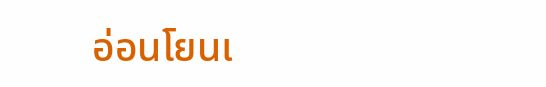อ่อนโยนเ